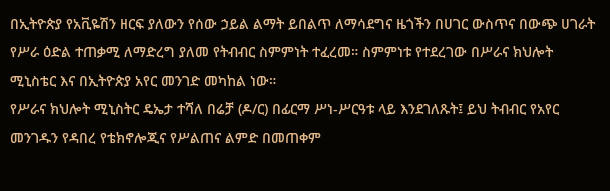በኢትዮጵያ የአቪዬሽን ዘርፍ ያለውን የሰው ኃይል ልማት ይበልጥ ለማሳደግና ዜጎችን በሀገር ውስጥና በውጭ ሀገራት የሥራ ዕድል ተጠቃሚ ለማድረግ ያለመ የትብብር ስምምነት ተፈረመ። ስምምነቱ የተደረገው በሥራና ክህሎት ሚኒስቴር እና በኢትዮጵያ አየር መንገድ መካከል ነው።
የሥራና ክህሎት ሚኒስትር ዴኤታ ተሻለ በሬቻ (ዶ/ር) በፊርማ ሥነ-ሥርዓቱ ላይ እንደገለጹት፤ ይህ ትብብር የአየር መንገዱን የዳበረ የቴክኖሎጂና የሥልጠና ልምድ በመጠቀም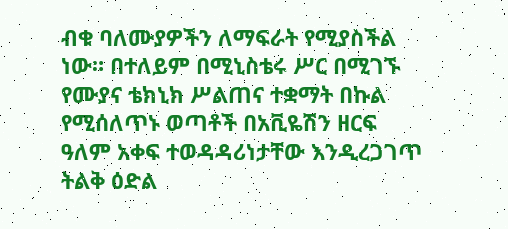ብቁ ባለሙያዎችን ለማፍራት የሚያስችል ነው። በተለይም በሚኒስቴሩ ሥር በሚገኙ የሙያና ቴክኒክ ሥልጠና ተቋማት በኩል የሚሰለጥኑ ወጣቶች በአቪዬሽን ዘርፍ ዓለም አቀፍ ተወዳዳሪነታቸው እንዲረጋገጥ ትልቅ ዕድል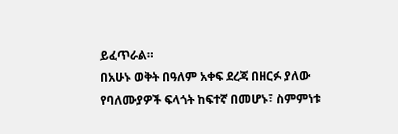ይፈጥራል።
በአሁኑ ወቅት በዓለም አቀፍ ደረጃ በዘርፉ ያለው የባለሙያዎች ፍላጎት ከፍተኛ በመሆኑ፣ ስምምነቱ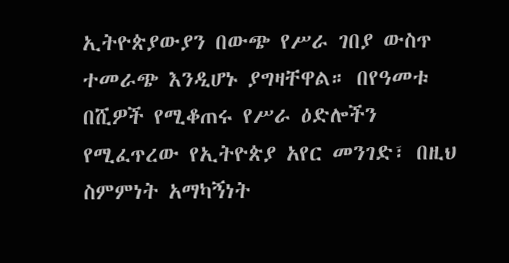ኢትዮጵያውያን በውጭ የሥራ ገበያ ውስጥ ተመራጭ እንዲሆኑ ያግዛቸዋል። በየዓመቱ በሺዎች የሚቆጠሩ የሥራ ዕድሎችን የሚፈጥረው የኢትዮጵያ አየር መንገድ፣ በዚህ ስምምነት አማካኝነት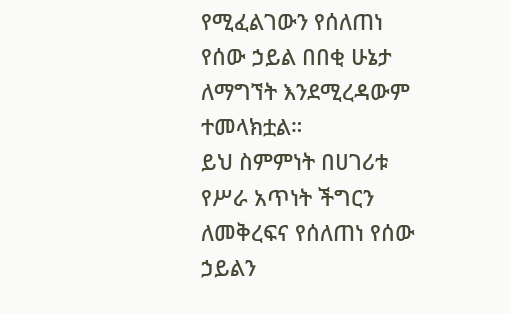የሚፈልገውን የሰለጠነ የሰው ኃይል በበቂ ሁኔታ ለማግኘት እንደሚረዳውም ተመላክቷል።
ይህ ስምምነት በሀገሪቱ የሥራ አጥነት ችግርን ለመቅረፍና የሰለጠነ የሰው ኃይልን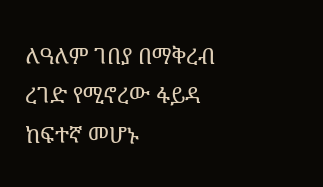ለዓለም ገበያ በማቅረብ ረገድ የሚኖረው ፋይዳ ከፍተኛ መሆኑ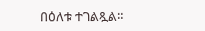በዕለቱ ተገልጿል።